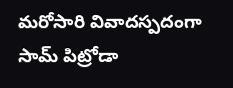మరోసారి వివాదస్పదంగా సామ్ పిట్రోడా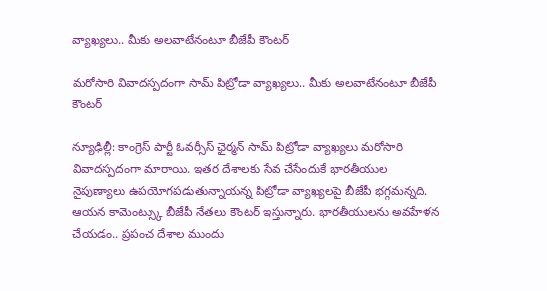వ్యాఖ్యలు.. మీకు అలవాటేనంటూ బీజేపీ కౌంటర్

మరోసారి వివాదస్పదంగా సామ్ పిట్రోడా వ్యాఖ్యలు.. మీకు అలవాటేనంటూ బీజేపీ కౌంటర్

న్యూఢిల్లీ: కాంగ్రెస్ పార్టీ ఓవర్సీస్ ఛైర్మన్ సామ్ పిట్రోడా వ్యాఖ్యలు మరోసారి వివాదస్పదంగా మారాయి. ఇతర దేశాలకు సేవ చేసేందుకే భారతీయుల నైపుణ్యాలు ఉపయోగపడుతున్నాయన్న పిట్రోడా వ్యాఖ్యలపై బీజేపీ భగ్గమన్నది. ఆయన కామెంట్స్కు బీజేపీ నేతలు కౌంటర్ ఇస్తున్నారు. భారతీయులను అవహేళన చేయడం.. ప్రపంచ దేశాల ముందు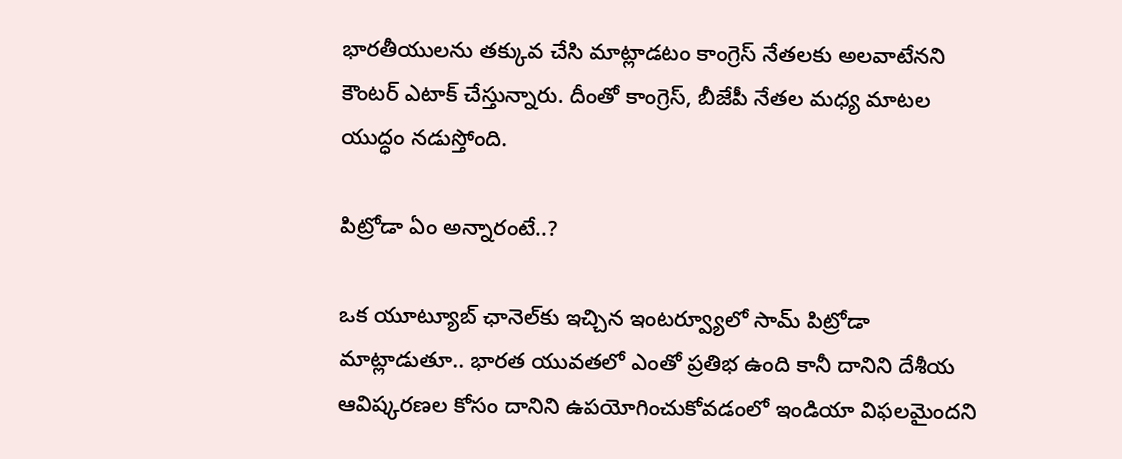భారతీయులను తక్కువ చేసి మాట్లాడటం కాంగ్రెస్ నేతలకు అలవాటేనని కౌంటర్ ఎటాక్ చేస్తున్నారు. దీంతో కాంగ్రెస్, బీజేపీ నేతల మధ్య మాటల యుద్ధం నడుస్తోంది.

పిట్రోడా ఏం అన్నారంటే..?

ఒక యూట్యూబ్ ఛానెల్‌కు ఇచ్చిన ఇంటర్వ్యూలో సామ్ పిట్రోడా మాట్లాడుతూ.. భారత యువతలో ఎంతో ప్రతిభ ఉంది కానీ దానిని దేశీయ ఆవిష్కరణల కోసం దానిని ఉపయోగించుకోవడంలో ఇండియా విఫలమైందని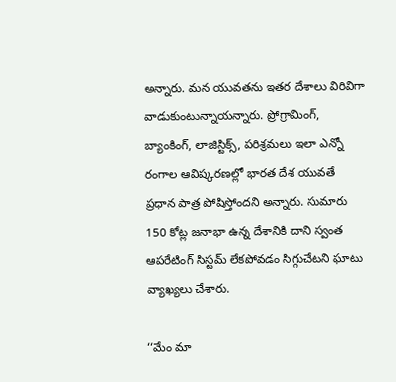అన్నారు. మన యువతను ఇతర దేశాలు విరివిగా వాడుకుంటున్నాయన్నారు. ప్రోగ్రామింగ్, బ్యాంకింగ్, లాజిస్టిక్స్, పరిశ్రమలు ఇలా ఎన్నో రంగాల ఆవిష్కరణల్లో భారత దేశ యువతే ప్రధాన పాత్ర పోషిస్తోందని అన్నారు. సుమారు 150 కోట్ల జనాభా ఉన్న దేశానికి దాని స్వంత ఆపరేటింగ్ సిస్టమ్ లేకపోవడం సిగ్గుచేటని ఘాటు వ్యాఖ్యలు చేశారు.

‘‘మేం మా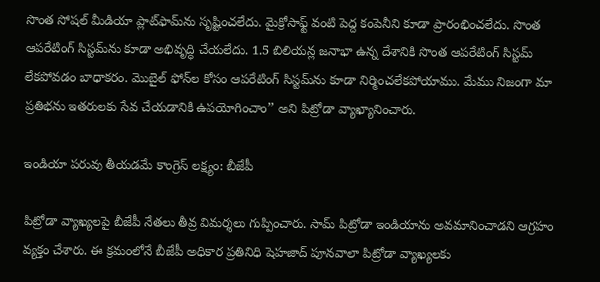సొంత సోషల్ మీడియా ప్లాట్‌ఫామ్‌ను సృష్టించలేదు. మైక్రోసాఫ్ట్ వంటి పెద్ద కంపెనీని కూడా ప్రారంభించలేదు. సొంత ఆపరేటింగ్ సిస్టమ్‌ను కూడా అభివృద్ధి చేయలేదు. 1.5 బిలియన్ల జనాభా ఉన్న దేశానికి సొంత ఆపరేటింగ్ సిస్టమ్ లేకపోవడం బాధాకరం. మొబైల్ ఫోన్‌ల కోసం ఆపరేటింగ్ సిస్టమ్‌ను కూడా నిర్మించలేకపోయాము. మేము నిజంగా మా ప్రతిభను ఇతరులకు సేవ చేయడానికి ఉపయోగించాం’’ అని పిట్రోడా వ్యాఖ్యానించారు.

ఇండియా పరువు తీయడమే కాంగ్రెస్ లక్ష్యం: బీజేపీ

పిట్రోడా వ్యాఖ్యలపై బీజేపీ నేతలు తీవ్ర విమర్శలు గుప్పించారు. సామ్ పిట్రోడా ఇండియాను అవమానించాడని ఆగ్రహం వ్యక్తం చేశారు. ఈ క్రమంలోనే బీజేపీ అధికార ప్రతినిధి షెహజాద్ పూనవాలా పిట్రోడా వ్యాఖ్యలకు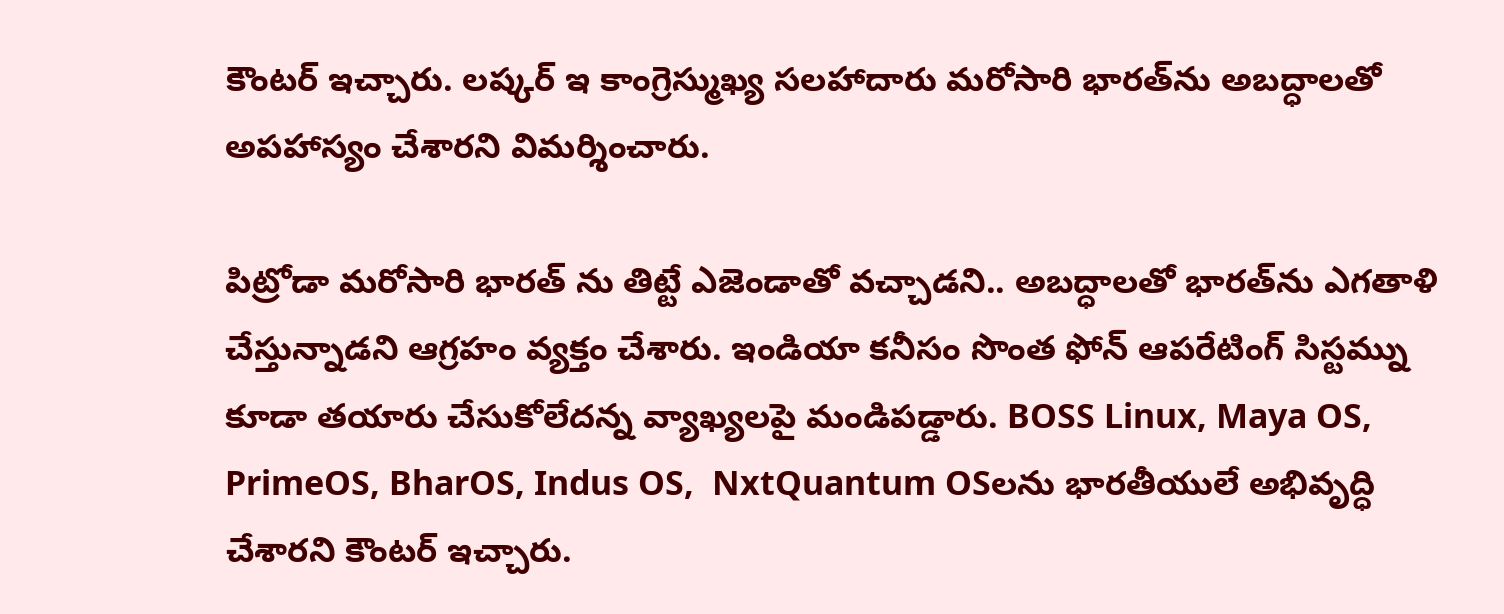కౌంటర్ ఇచ్చారు. లష్కర్ ఇ కాంగ్రెస్ముఖ్య సలహాదారు మరోసారి భారత్‌ను అబద్ధాలతో అపహాస్యం చేశారని విమర్శించారు.

పిట్రోడా మరోసారి భారత్ ను తిట్టే ఎజెండాతో వచ్చాడని.. అబద్ధాలతో భారత్‌ను ఎగతాళి చేస్తున్నాడని ఆగ్రహం వ్యక్తం చేశారు. ఇండియా కనీసం సొంత ఫోన్ ఆపరేటింగ్ సిస్టమ్ను కూడా తయారు చేసుకోలేదన్న వ్యాఖ్యలపై మండిపడ్డారు. BOSS Linux, Maya OS, PrimeOS, BharOS, Indus OS,  NxtQuantum OSలను భారతీయులే అభివృద్ధి చేశారని కౌంటర్ ఇచ్చారు.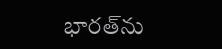భారత్‌ను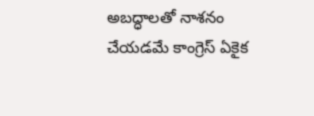అబద్ధాలతో నాశనం చేయడమే కాంగ్రెస్ ఏకైక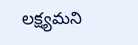లక్ష్యమని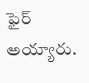ఫైర్ అయ్యారు.